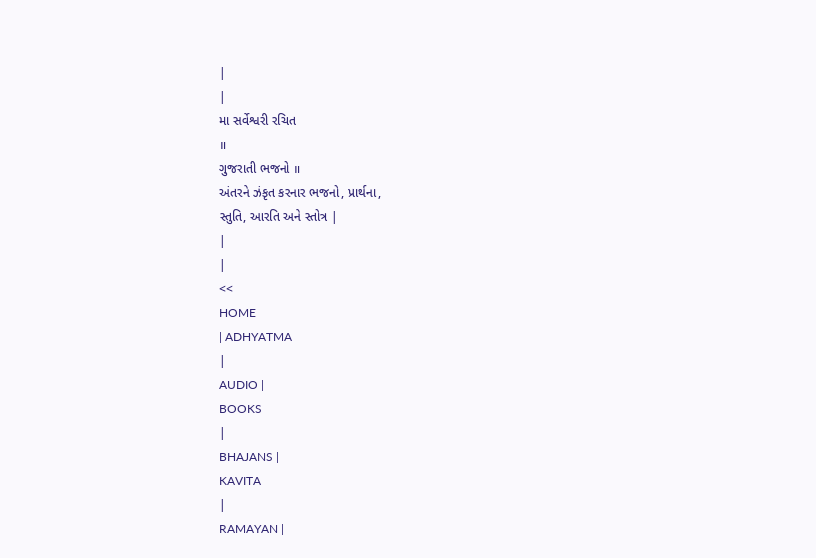|
|
મા સર્વેશ્વરી રચિત
॥
ગુજરાતી ભજનો ॥
અંતરને ઝંકૃત કરનાર ભજનો, પ્રાર્થના,
સ્તુતિ, આરતિ અને સ્તોત્ર |
|
|
<<
HOME
| ADHYATMA
|
AUDIO |
BOOKS
|
BHAJANS |
KAVITA
|
RAMAYAN |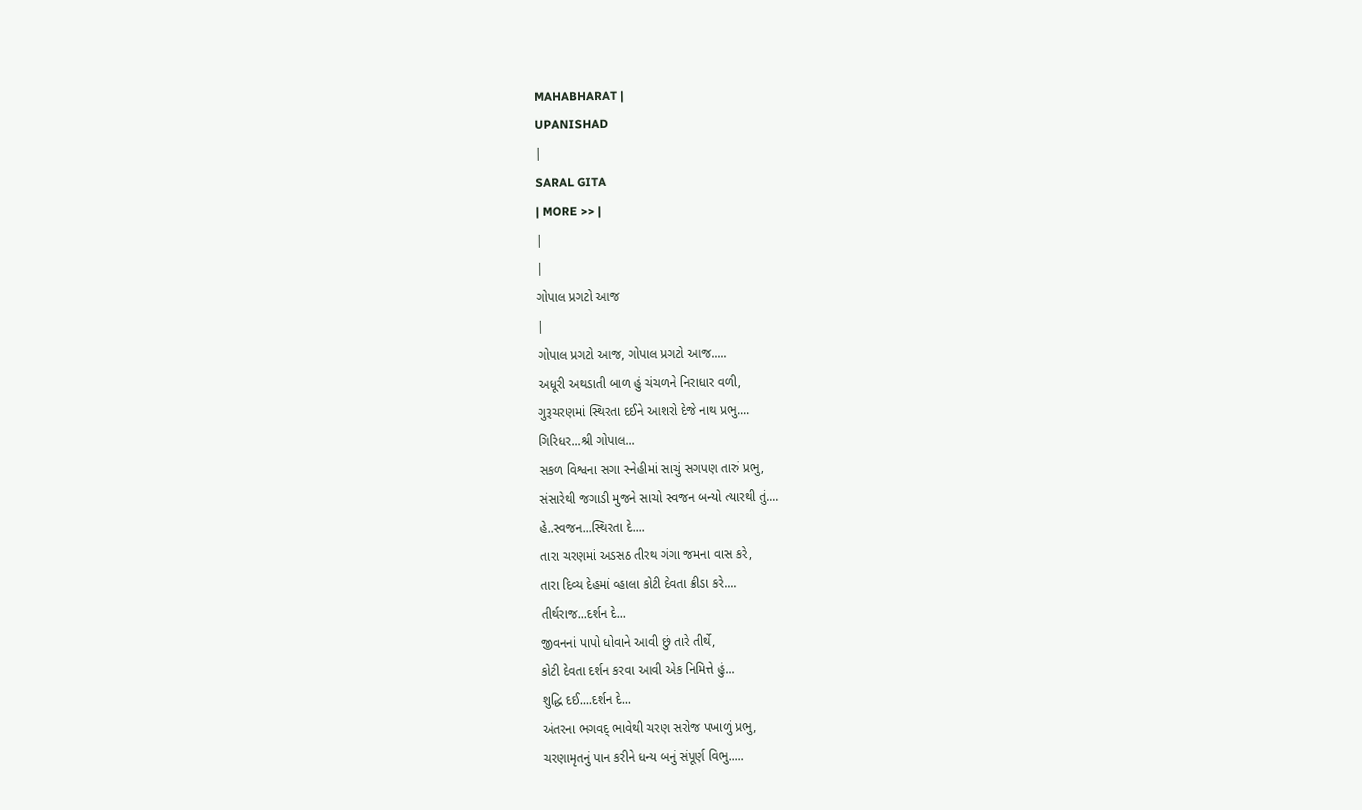MAHABHARAT |
UPANISHAD
|
SARAL GITA
| MORE >> |
|
|
ગોપાલ પ્રગટો આજ
|
ગોપાલ પ્રગટો આજ, ગોપાલ પ્રગટો આજ.....
અધૂરી અથડાતી બાળ હું ચંચળને નિરાધાર વળી,
ગુરૂચરણમાં સ્થિરતા દઈને આશરો દેજે નાથ પ્રભુ....
ગિરિધર...શ્રી ગોપાલ...
સકળ વિશ્વના સગા સ્નેહીમાં સાચું સગપણ તારું પ્રભુ,
સંસારેથી જગાડી મુજને સાચો સ્વજન બન્યો ત્યારથી તું....
હે..સ્વજન...સ્થિરતા દે....
તારા ચરણમાં અડસઠ તીરથ ગંગા જમના વાસ કરે,
તારા દિવ્ય દેહમાં વ્હાલા કોટી દેવતા ક્રીડા કરે....
તીર્થરાજ...દર્શન દે...
જીવનનાં પાપો ધોવાને આવી છું તારે તીર્થે,
કોટી દેવતા દર્શન કરવા આવી એક નિમિત્તે હું...
શુદ્ધિ દઈ....દર્શન દે...
અંતરના ભગવદ્ ભાવેથી ચરણ સરોજ પખાળું પ્રભુ,
ચરણામૃતનું પાન કરીને ધન્ય બનું સંપૂર્ણ વિભુ.....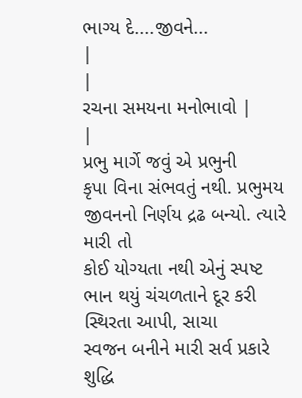ભાગ્ય દે....જીવને...
|
|
રચના સમયના મનોભાવો |
|
પ્રભુ માર્ગે જવું એ પ્રભુની
કૃપા વિના સંભવતું નથી. પ્રભુમય જીવનનો નિર્ણય દ્રઢ બન્યો. ત્યારે મારી તો
કોઈ યોગ્યતા નથી એનું સ્પષ્ટ ભાન થયું ચંચળતાને દૂર કરી સ્થિરતા આપી, સાચા
સ્વજન બનીને મારી સર્વ પ્રકારે શુદ્ધિ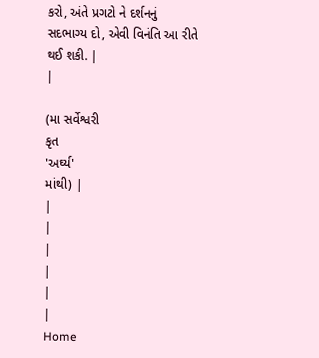કરો, અંતે પ્રગટો ને દર્શનનું
સદભાગ્ય દો, એવી વિનંતિ આ રીતે થઈ શકી. |
|

(મા સર્વેશ્વરી
કૃત
'અર્ઘ્ય'
માંથી) |
|
|
|
|
|
|
Home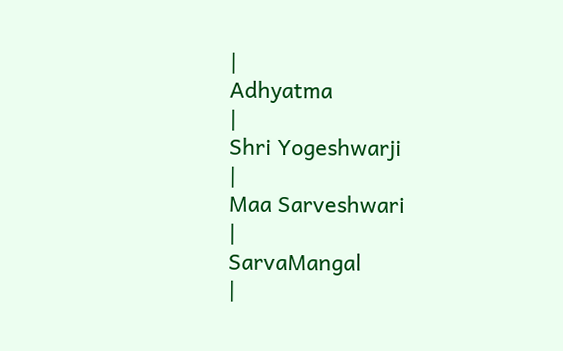|
Adhyatma
|
Shri Yogeshwarji
|
Maa Sarveshwari
|
SarvaMangal
|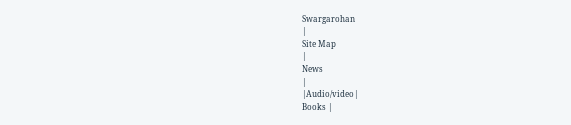Swargarohan
|
Site Map
|
News
|
|Audio/video|
Books |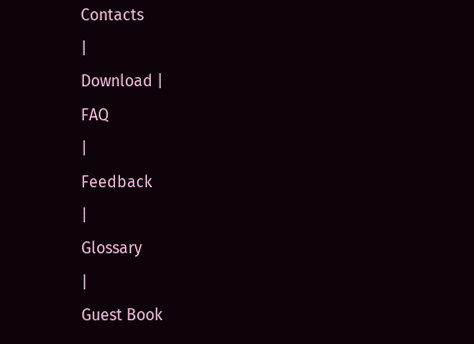Contacts
|
Download |
FAQ
|
Feedback
|
Glossary
|
Guest Book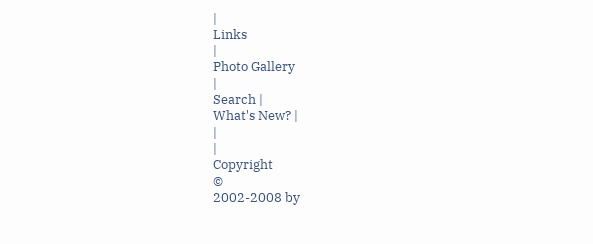|
Links
|
Photo Gallery
|
Search |
What's New? |
|
|
Copyright
©
2002-2008 by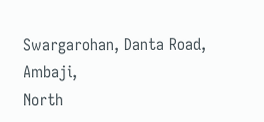Swargarohan, Danta Road, Ambaji,
North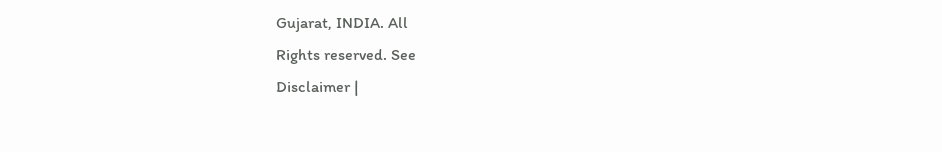Gujarat, INDIA. All
Rights reserved. See
Disclaimer |